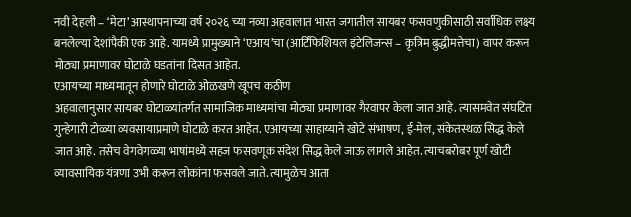नवी देहली – ‘मेटा’ आस्थापनाच्या वर्ष २०२६ च्या नव्या अहवालात भारत जगातील सायबर फसवणुकीसाठी सर्वाधिक लक्ष्य बनलेल्या देशांपैकी एक आहे. यामध्ये प्रामुख्याने ‘एआय’चा (आर्टिफिशियल इंटेलिजन्स – कृत्रिम बुद्धीमत्तेचा) वापर करून मोठ्या प्रमाणावर घोटाळे घडतांना दिसत आहेत.
एआयच्या माध्यमातून होणारे घोटाळे ओळखणे खूपच कठीण
अहवालानुसार सायबर घोटाळ्यांतर्गत सामाजिक माध्यमांचा मोठ्या प्रमाणावर गैरवापर केला जात आहे. त्यासमवेत संघटित गुन्हेगारी टोळ्या व्यवसायाप्रमाणे घोटाळे करत आहेत. एआयच्या साहाय्याने खोटे संभाषण, ई-मेल, संकेतस्थळ सिद्ध केले जात आहे. तसेच वेगवेगळ्या भाषांमध्ये सहज फसवणूक संदेश सिद्ध केले जाऊ लागले आहेत. त्याचबरोबर पूर्ण खोटी व्यावसायिक यंत्रणा उभी करून लोकांना फसवले जाते. त्यामुळेच आता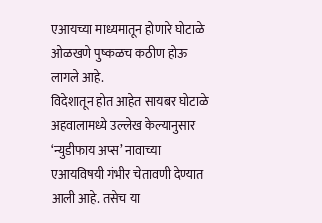एआयच्या माध्यमातून होणारे घोटाळे ओळखणे पुष्कळच कठीण होऊ लागले आहे.
विदेशातून होत आहेत सायबर घोटाळे
अहवालामध्ये उल्लेख केल्यानुसार ‘न्युडीफाय अप्स’ नावाच्या एआयविषयी गंभीर चेतावणी देण्यात आली आहे. तसेच या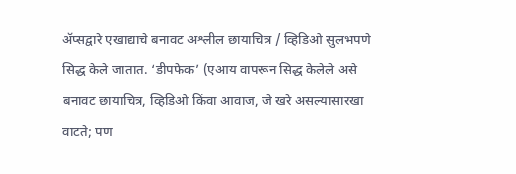ॲप्सद्वारे एखाद्याचे बनावट अश्लील छायाचित्र / व्हिडिओ सुलभपणे सिद्ध केले जातात. ‘डीपफेक’ (एआय वापरून सिद्ध केलेले असे बनावट छायाचित्र, व्हिडिओ किंवा आवाज, जे खरे असल्यासारखा वाटते; पण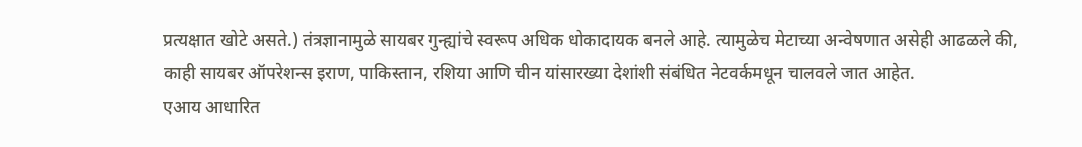प्रत्यक्षात खोटे असते.) तंत्रज्ञानामुळे सायबर गुन्ह्यांचे स्वरूप अधिक धोकादायक बनले आहे. त्यामुळेच मेटाच्या अन्वेषणात असेही आढळले की, काही सायबर ऑपरेशन्स इराण, पाकिस्तान, रशिया आणि चीन यांसारख्या देशांशी संबंधित नेटवर्कमधून चालवले जात आहेत.
एआय आधारित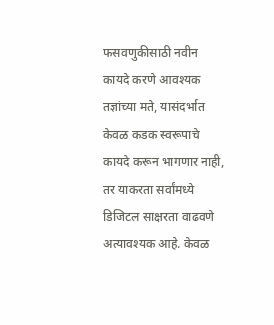फसवणुकीसाठी नवीन कायदे करणे आवश्यक
तज्ञांच्या मते, यासंदर्भात केवळ कडक स्वरूपाचे कायदे करून भागणार नाही, तर याकरता सर्वांमध्ये डिजिटल साक्षरता वाढवणे अत्यावश्यक आहे. केवळ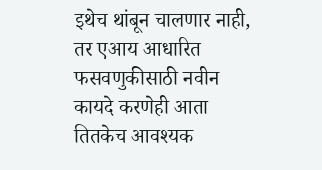इथेच थांबून चालणार नाही, तर एआय आधारित फसवणुकीसाठी नवीन कायदे करणेही आता तितकेच आवश्यक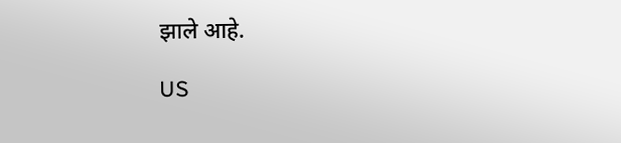झाले आहे.

US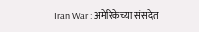Iran War : अमेरिकेच्या संसदेत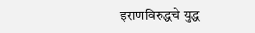इराणविरुद्धचे युद्ध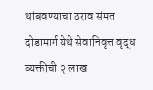थांबवण्याचा ठराव संमत
दोडामार्ग येथे सेवानिवृत्त वृद्ध व्यक्तीची २ लाख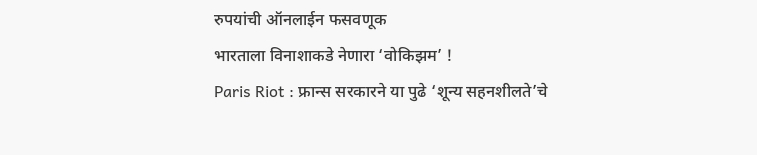रुपयांची ऑनलाईन फसवणूक
भारताला विनाशाकडे नेणारा ‘वोकिझम’ !
Paris Riot : फ्रान्स सरकारने या पुढे ‘शून्य सहनशीलते’चे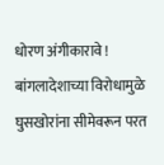धोरण अंगीकारावे !
बांगलादेशाच्या विरोधामुळे घुसखोरांना सीमेवरून परत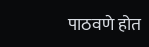पाठवणे होत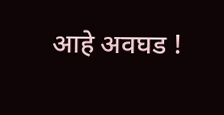आहे अवघड !